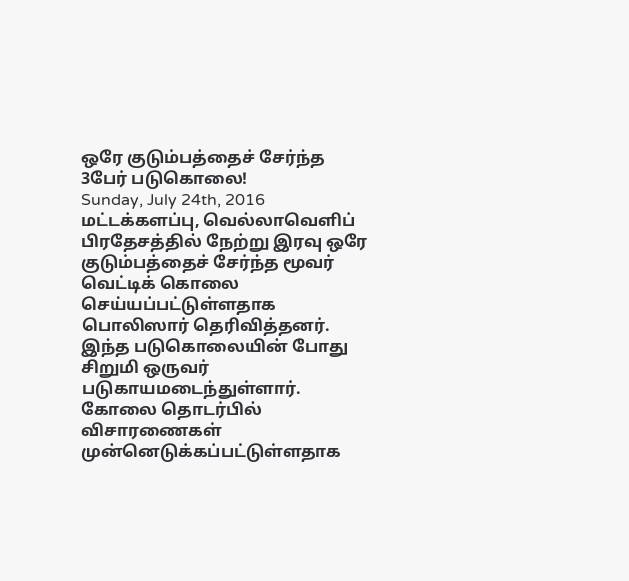ஒரே குடும்பத்தைச் சேர்ந்த 3பேர் படுகொலை!
Sunday, July 24th, 2016
மட்டக்களப்பு, வெல்லாவெளிப் பிரதேசத்தில் நேற்று இரவு ஒரே குடும்பத்தைச் சேர்ந்த மூவர் வெட்டிக் கொலை செய்யப்பட்டுள்ளதாக பொலிஸார் தெரிவித்தனர்.
இந்த படுகொலையின் போது சிறுமி ஒருவர் படுகாயமடைந்துள்ளார். கோலை தொடர்பில் விசாரணைகள் முன்னெடுக்கப்பட்டுள்ளதாக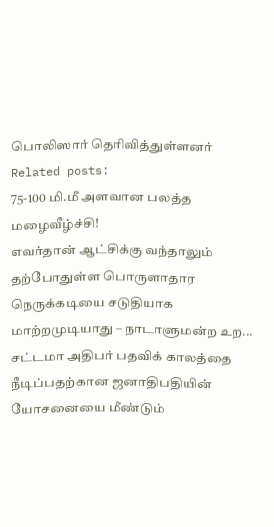பொலிஸார் தெரிவித்துள்ளனர்
Related posts:
75-100 மி.மீ அளவான பலத்த மழைவீழ்ச்சி!
எவர்தான் ஆட்சிக்கு வந்தாலும் தற்போதுள்ள பொருளாதார நெருக்கடியை சடுதியாக மாற்றமுடியாது – நாடாளுமன்ற உற...
சட்டமா அதிபர் பதவிக் காலத்தை நீடிப்பதற்கான ஜனாதிபதியின் யோசனையை மீண்டும்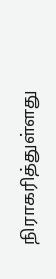நிராகரித்துள்ளது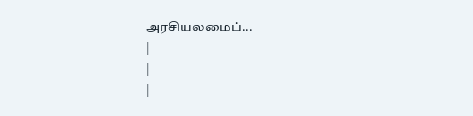அரசியலமைப்...
|
|
|